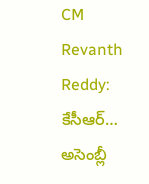CM Revanth Reddy: కేసీఆర్… అసెంబ్లీ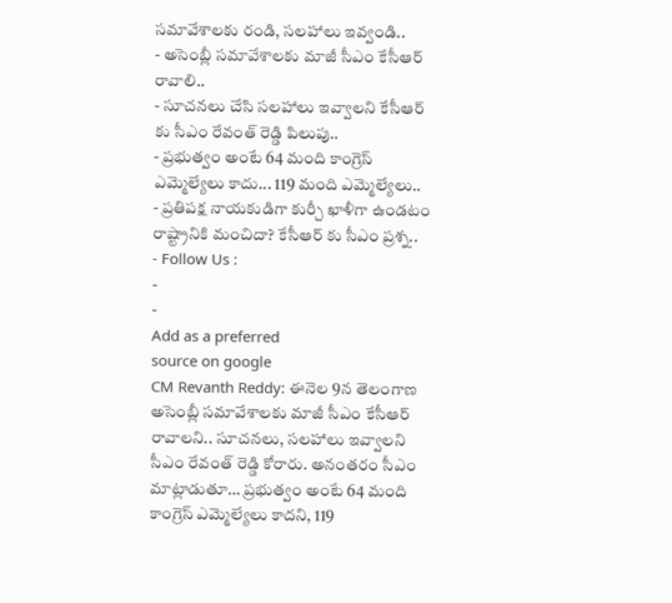సమావేశాలకు రండి, సలహాలు ఇవ్వండి..
- అసెంబ్లీ సమావేశాలకు మాజీ సీఎం కేసీఆర్ రావాలి..
- సూచనలు చేసి సలహాలు ఇవ్వాలని కేసీఆర్ కు సీఎం రేవంత్ రెడ్డి పిలుపు..
- ప్రభుత్వం అంటే 64 మంది కాంగ్రెస్ ఎమ్మెల్యేలు కాదు... 119 మంది ఎమ్మెల్యేలు..
- ప్రతిపక్ష నాయకుడిగా కుర్చీ ఖాళీగా ఉండటం రాష్ట్రానికి మంచిదా? కేసీఆర్ కు సీఎం ప్రశ్న..
- Follow Us :
-
-
Add as a preferred
source on google
CM Revanth Reddy: ఈనెల 9న తెలంగాణ అసెంబ్లీ సమావేశాలకు మాజీ సీఎం కేసీఆర్ రావాలని.. సూచనలు, సలహాలు ఇవ్వాలని సీఎం రేవంత్ రెడ్డి కోరారు. అనంతరం సీఎం మాట్లాడుతూ… ప్రభుత్వం అంటే 64 మంది కాంగ్రెస్ ఎమ్మెల్యేలు కాదని, 119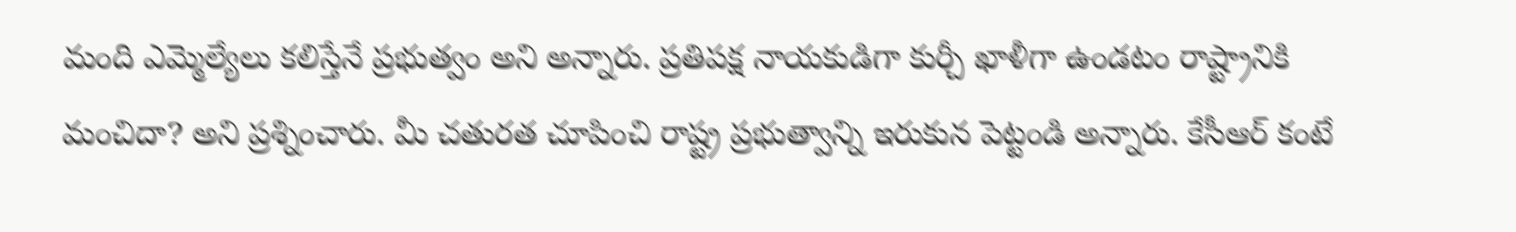మంది ఎమ్మెల్యేలు కలిస్తేనే ప్రభుత్వం అని అన్నారు. ప్రతిపక్ష నాయకుడిగా కుర్చీ ఖాళీగా ఉండటం రాష్ట్రానికి మంచిదా? అని ప్రశ్నించారు. మీ చతురత చూపించి రాష్ట్ర ప్రభుత్వాన్ని ఇరుకున పెట్టండి అన్నారు. కేసీఆర్ కంటే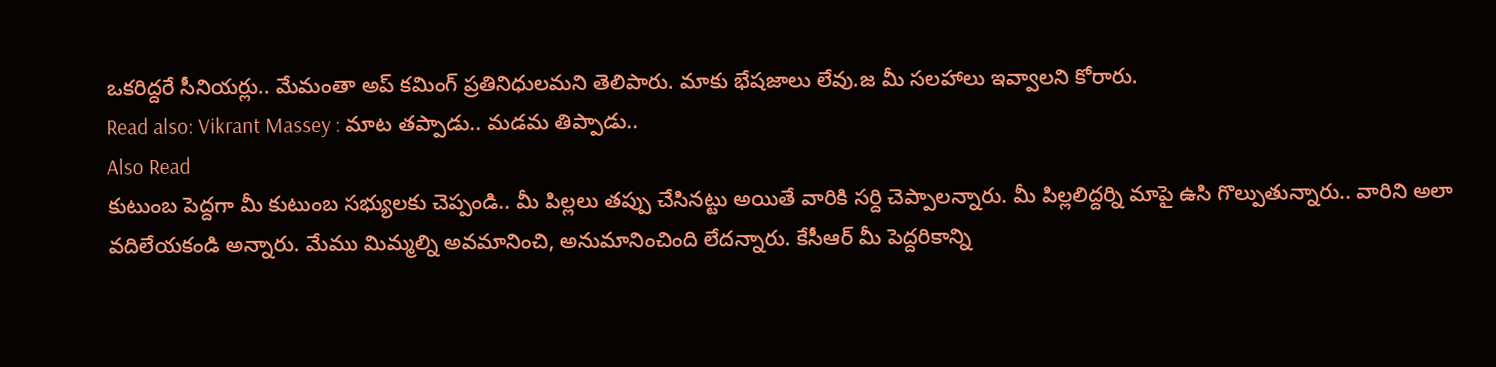ఒకరిద్దరే సీనియర్లు.. మేమంతా అప్ కమింగ్ ప్రతినిధులమని తెలిపారు. మాకు భేషజాలు లేవు.జ మీ సలహాలు ఇవ్వాలని కోరారు.
Read also: Vikrant Massey : మాట తప్పాడు.. మడమ తిప్పాడు..
Also Read
కుటుంబ పెద్దగా మీ కుటుంబ సభ్యులకు చెప్పండి.. మీ పిల్లలు తప్పు చేసినట్టు అయితే వారికి సర్ది చెప్పాలన్నారు. మీ పిల్లలిద్దర్ని మాపై ఉసి గొల్పుతున్నారు.. వారిని అలా వదిలేయకండి అన్నారు. మేము మిమ్మల్ని అవమానించి, అనుమానించింది లేదన్నారు. కేసీఆర్ మీ పెద్దరికాన్ని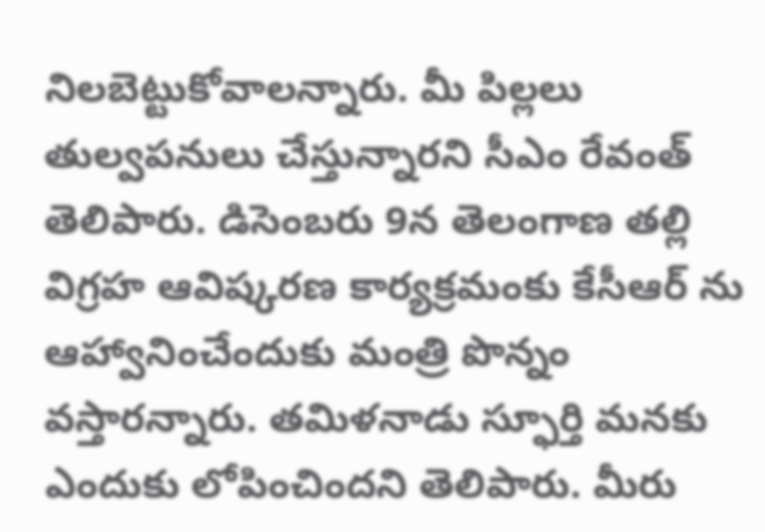నిలబెట్టుకోవాలన్నారు. మీ పిల్లలు తుల్వపనులు చేస్తున్నారని సీఎం రేవంత్ తెలిపారు. డిసెంబరు 9న తెలంగాణ తల్లి విగ్రహ ఆవిష్కరణ కార్యక్రమంకు కేసీఆర్ ను ఆహ్వానించేందుకు మంత్రి పొన్నం వస్తారన్నారు. తమిళనాడు స్ఫూర్తి మనకు ఎందుకు లోపించిందని తెలిపారు. మీరు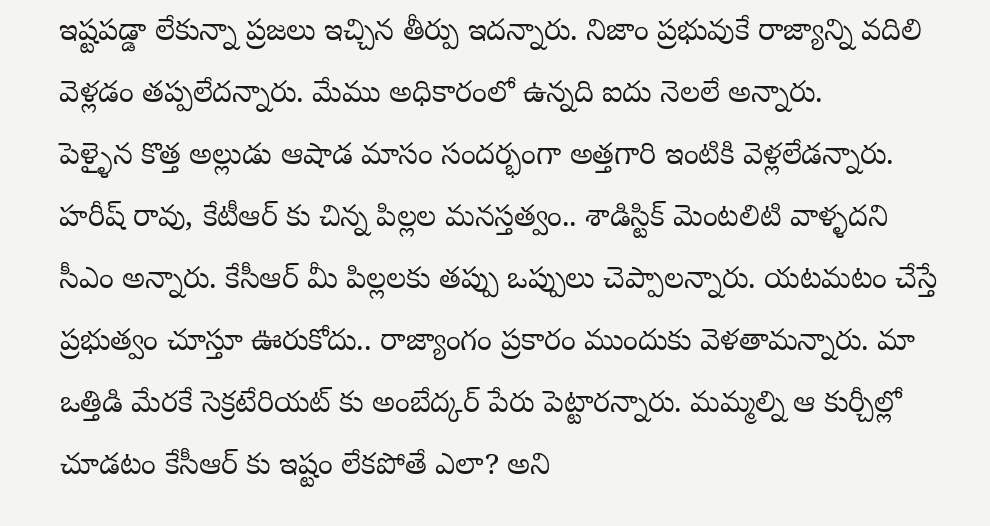ఇష్టపడ్డా లేకున్నా ప్రజలు ఇచ్చిన తీర్పు ఇదన్నారు. నిజాం ప్రభువుకే రాజ్యాన్ని వదిలి వెళ్లడం తప్పలేదన్నారు. మేము అధికారంలో ఉన్నది ఐదు నెలలే అన్నారు.
పెళ్ళైన కొత్త అల్లుడు ఆషాడ మాసం సందర్భంగా అత్తగారి ఇంటికి వెళ్లలేడన్నారు. హరీష్ రావు, కేటీఆర్ కు చిన్న పిల్లల మనస్తత్వం.. శాడిస్టిక్ మెంటలిటి వాళ్ళదని సీఎం అన్నారు. కేసీఆర్ మీ పిల్లలకు తప్పు ఒప్పులు చెప్పాలన్నారు. యటమటం చేస్తే ప్రభుత్వం చూస్తూ ఊరుకోదు.. రాజ్యాంగం ప్రకారం ముందుకు వెళతామన్నారు. మా ఒత్తిడి మేరకే సెక్రటేరియట్ కు అంబేద్కర్ పేరు పెట్టారన్నారు. మమ్మల్ని ఆ కుర్చీల్లో చూడటం కేసీఆర్ కు ఇష్టం లేకపోతే ఎలా? అని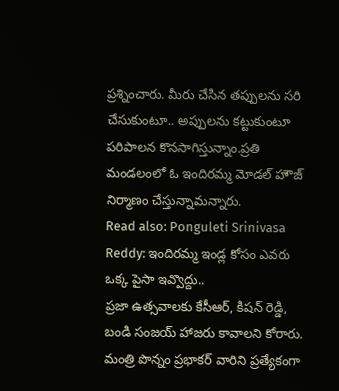ప్రశ్నించారు. మీరు చేసిన తప్పులను సరి చేసుకుంటూ.. అప్పులను కట్టుకుంటూ పరిపాలన కొనసాగిస్తున్నాం.ప్రతి మండలంలో ఓ ఇందిరమ్మ మోడల్ హౌజ్ నిర్మాణం చేస్తున్నామన్నారు.
Read also: Ponguleti Srinivasa Reddy: ఇందిరమ్మ ఇండ్ల కోసం ఎవరు ఒక్క పైసా ఇవ్వొద్దు..
ప్రజా ఉత్సవాలకు కేసీఆర్, కిషన్ రెడ్డి, బండి సంజయ్ హాజరు కావాలని కోరారు. మంత్రి పొన్నం ప్రభాకర్ వారిని ప్రత్యేకంగా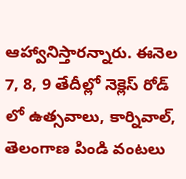ఆహ్వానిస్తారన్నారు. ఈనెల 7, 8, 9 తేదీల్లో నెక్లెస్ రోడ్ లో ఉత్సవాలు, కార్నివాల్, తెలంగాణ పిండి వంటలు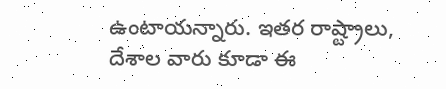ఉంటాయన్నారు. ఇతర రాష్ట్రాలు, దేశాల వారు కూడా ఈ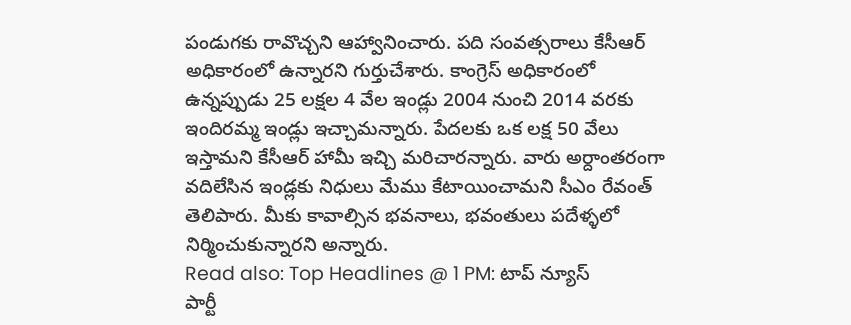పండుగకు రావొచ్చని ఆహ్వానించారు. పది సంవత్సరాలు కేసీఆర్ అధికారంలో ఉన్నారని గుర్తుచేశారు. కాంగ్రెస్ అధికారంలో ఉన్నప్పుడు 25 లక్షల 4 వేల ఇండ్లు 2004 నుంచి 2014 వరకు ఇందిరమ్మ ఇండ్లు ఇచ్చామన్నారు. పేదలకు ఒక లక్ష 50 వేలు ఇస్తామని కేసీఆర్ హామీ ఇచ్చి మరిచారన్నారు. వారు అర్దాంతరంగా వదిలేసిన ఇండ్లకు నిధులు మేము కేటాయించామని సీఎం రేవంత్ తెలిపారు. మీకు కావాల్సిన భవనాలు, భవంతులు పదేళ్ళలో నిర్మించుకున్నారని అన్నారు.
Read also: Top Headlines @ 1 PM: టాప్ న్యూస్
పార్టీ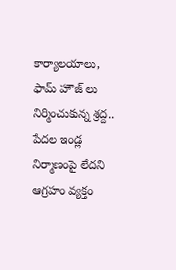కార్యాలయాలు, ఫామ్ హౌజ్ లు నిర్మించుకున్న శ్రద్ద.. పేదల ఇండ్ల నిర్మాణంపై లేదని ఆగ్రహం వ్యక్తం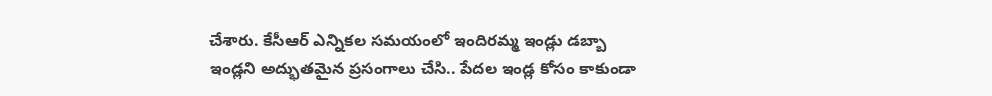చేశారు. కేసీఆర్ ఎన్నికల సమయంలో ఇందిరమ్మ ఇండ్లు డబ్బా ఇండ్లని అద్భుతమైన ప్రసంగాలు చేసి.. పేదల ఇండ్ల కోసం కాకుండా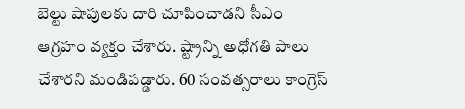బెల్టు షాపులకు దారి చూపించాడని సీఎం ఆగ్రహం వ్యక్తం చేశారు. ష్ట్రాన్ని అధోగతి పాలు చేశారని మండిపడ్డారు. 60 సంవత్సరాలు కాంగ్రెస్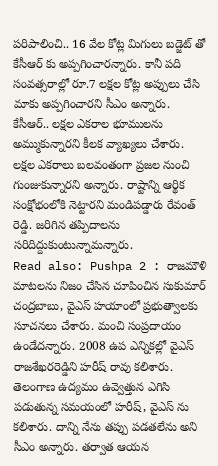పరిపాలించి.. 16 వేల కోట్ల మిగులు బడ్జెట్ తో కేసీఆర్ కు అప్పగించారన్నారు. కానీ పది సంవత్సరాల్లో రూ.7 లక్షల కోట్ల అప్పులు చేసి మాకు అప్పగించారని సీఎం అన్నారు. కేసీఆర్.. లక్షల ఎకరాల భూములను అమ్ముకున్నారని కీలక వ్యాఖ్యలు చేశారు. లక్షల ఎకరాలు బలవంతంగా ప్రజల నుంచి గుంజుకున్నారని అన్నారు. రాష్టాన్ని ఆర్థిక సంక్షోభంలోకి నెట్టారని మండిపడ్డారు రేవంత్ రెడ్డి. జరిగిన తప్పిదాలను సరిదిద్దుకుంటున్నామన్నారు.
Read also: Pushpa 2 : రాజమౌళి మాటలను నిజం చేసిన చూపించిన సుకుమార్
చంద్రబాబు, వైఎస్ హయాంలో ప్రభుత్వాలకు సూచనలు చేశారు. మంచి సంప్రదాయం ఉండేదన్నారు. 2008 ఉప ఎన్నికల్లో వైఎస్ రాజశేఖరరెడ్డిని హరీష్ రావు కలిశారు. తెలంగాణ ఉద్యమం ఉవ్వెత్తున ఎగిసి పడుతున్న సమయంలో హరీష్, వైఎస్ ను కలిశారు. దాన్ని నేను తప్పు పడతలేను అని సీఎం అన్నారు. తర్వాత ఆయన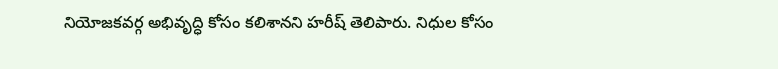నియోజకవర్గ అభివృద్ధి కోసం కలిశానని హరీష్ తెలిపారు. నిధుల కోసం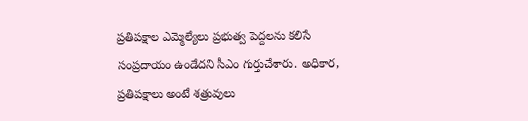ప్రతిపక్షాల ఎమ్మెల్యేలు ప్రభుత్వ పెద్దలను కలిసే సంప్రదాయం ఉండేదని సీఎం గుర్తుచేశారు. అధికార, ప్రతిపక్షాలు అంటే శత్రువులు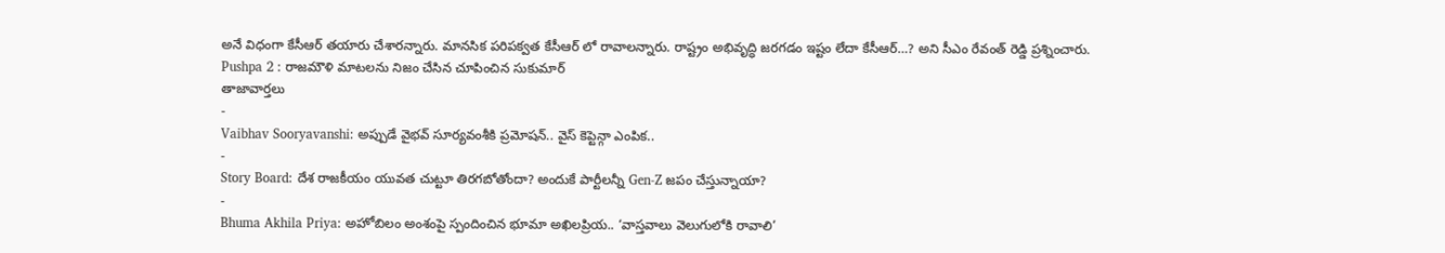అనే విధంగా కేసీఆర్ తయారు చేశారన్నారు. మానసిక పరిపక్వత కేసీఆర్ లో రావాలన్నారు. రాష్ట్రం అభివృద్ధి జరగడం ఇష్టం లేదా కేసీఆర్…? అని సీఎం రేవంత్ రెడ్డి ప్రశ్నించారు.
Pushpa 2 : రాజమౌళి మాటలను నిజం చేసిన చూపించిన సుకుమార్
తాజావార్తలు
-
Vaibhav Sooryavanshi: అప్పుడే వైభవ్ సూర్యవంశీకి ప్రమోషన్.. వైస్ కెప్టెన్గా ఎంపిక..
-
Story Board: దేశ రాజకీయం యువత చుట్టూ తిరగబోతోందా? అందుకే పార్టీలన్నీ Gen-Z జపం చేస్తున్నాయా?
-
Bhuma Akhila Priya: అహోబిలం అంశంపై స్పందించిన భూమా అఖిలప్రియ.. ‘వాస్తవాలు వెలుగులోకి రావాలి’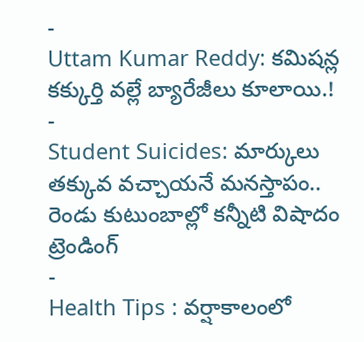-
Uttam Kumar Reddy: కమిషన్ల కక్కుర్తి వల్లే బ్యారేజీలు కూలాయి.!
-
Student Suicides: మార్కులు తక్కువ వచ్చాయనే మనస్తాపం.. రెండు కుటుంబాల్లో కన్నీటి విషాదం
ట్రెండింగ్
-
Health Tips : వర్షాకాలంలో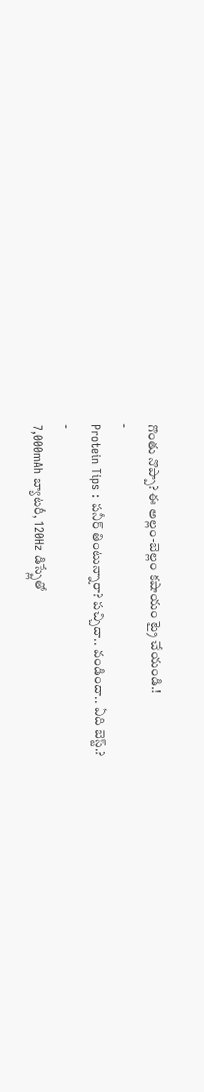గొంతు నొప్పా? ఈ అల్లం-బెల్లం కషాయం ట్రై చేయండి.!
-
Protein Tips : పనీర్ తింటున్నారా? పచ్చిదా.. వండిందా.. ఏది బెస్ట్.?
-
7,000mAh బ్యాటరీ, 120Hz డిస్ప్లేతో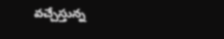వచ్చేస్తున్న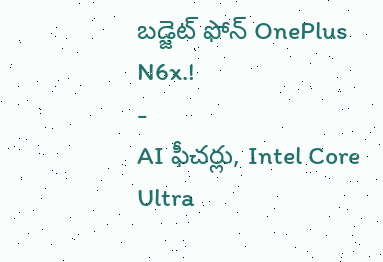బడ్జెట్ ఫోన్ OnePlus N6x.!
-
AI ఫీచర్లు, Intel Core Ultra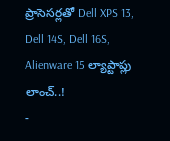ప్రాసెసర్లతో Dell XPS 13, Dell 14S, Dell 16S, Alienware 15 ల్యాప్టాప్లు లాంచ్..!
-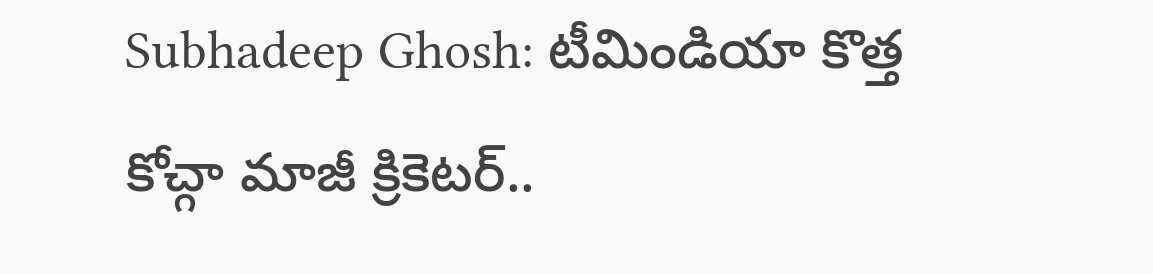Subhadeep Ghosh: టీమిండియా కొత్త కోచ్గా మాజీ క్రికెటర్..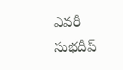ఎవరీ సుభదీప్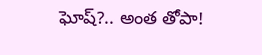ఘోష్?.. అంత తోపా!